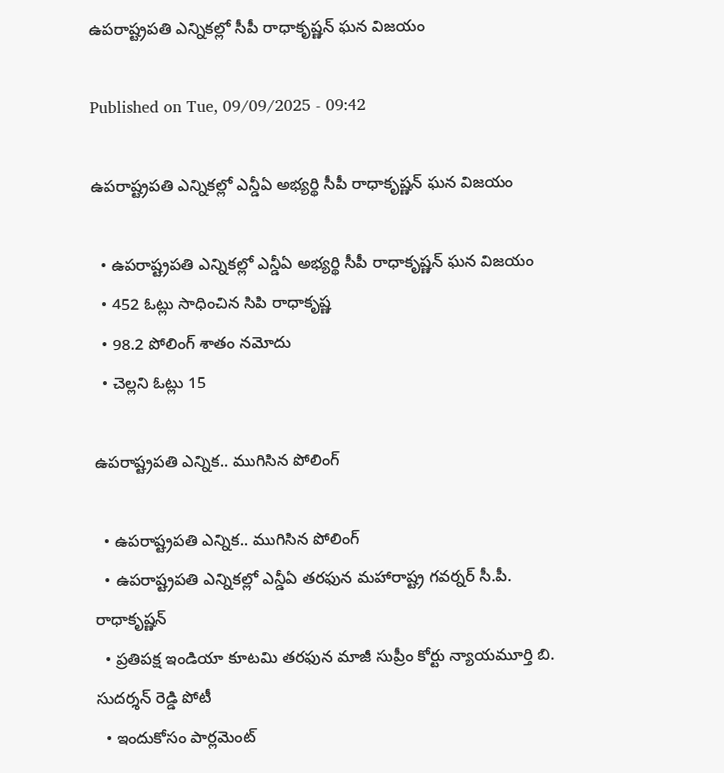ఉపరాష్ట్రపతి ఎన్నికల్లో సీపీ రాధాకృష్ణన్‌ ఘన విజయం

Published on Tue, 09/09/2025 - 09:42

ఉపరాష్ట్రపతి ఎన్నికల్లో ఎన్డీఏ అభ్యర్థి సీపీ రాధాకృష్ణన్‌ ఘన విజయం

  • ఉపరాష్ట్రపతి ఎన్నికల్లో ఎన్డీఏ అభ్యర్థి సీపీ రాధాకృష్ణన్‌ ఘన విజయం
  • 452 ఓట్లు సాధించిన సిపి రాధాకృష్ణ
  • 98.2 పోలింగ్ శాతం నమోదు
  • చెల్లని ఓట్లు 15

ఉపరాష్ట్రపతి ఎన్నిక.. ముగిసిన పోలింగ్‌

  • ఉపరాష్ట్రపతి ఎన్నిక.. ముగిసిన పోలింగ్‌
  • ఉపరాష్ట్రపతి ఎన్నికల్లో ఎన్డీఏ తరఫున మహారాష్ట్ర గవర్నర్ సీ.పీ. రాధాకృష్ణన్
  • ప్రతిపక్ష ఇండియా కూటమి తరఫున మాజీ సుప్రీం కోర్టు న్యాయమూర్తి బి. సుదర్శన్ రెడ్డి పోటీ
  • ఇందుకోసం పార్లమెంట్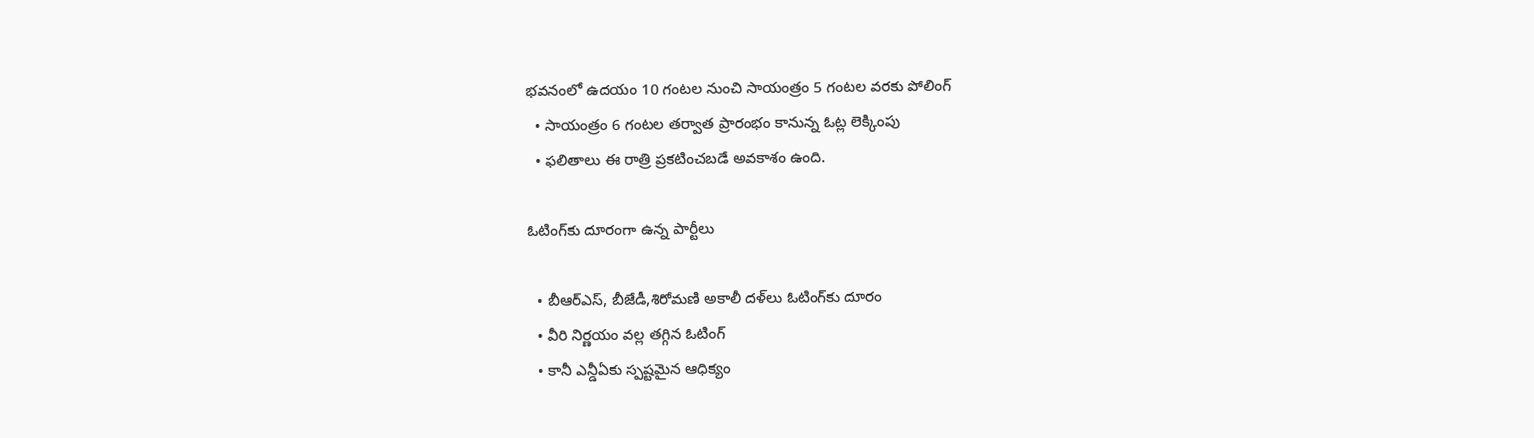భవనంలో ఉదయం 10 గంటల నుంచి సాయంత్రం 5 గంటల వరకు పోలింగ్‌
  • సాయంత్రం 6 గంటల తర్వాత ప్రారంభం కానున్న ఓట్ల లెక్కింపు
  • ఫలితాలు ఈ రాత్రి ప్రకటించబడే అవకాశం ఉంది.

ఓటింగ్‌కు దూరంగా ఉన్న పార్టీలు

  • బీఆర్‌ఎస్, బీజేడీ,శిరోమణి అకాలీ దళ్‌లు ఓటింగ్‌కు దూరం
  • వీరి నిర్ణయం వల్ల తగ్గిన ఓటింగ్‌
  • కానీ ఎన్డీఏకు స్పష్టమైన ఆధిక్యం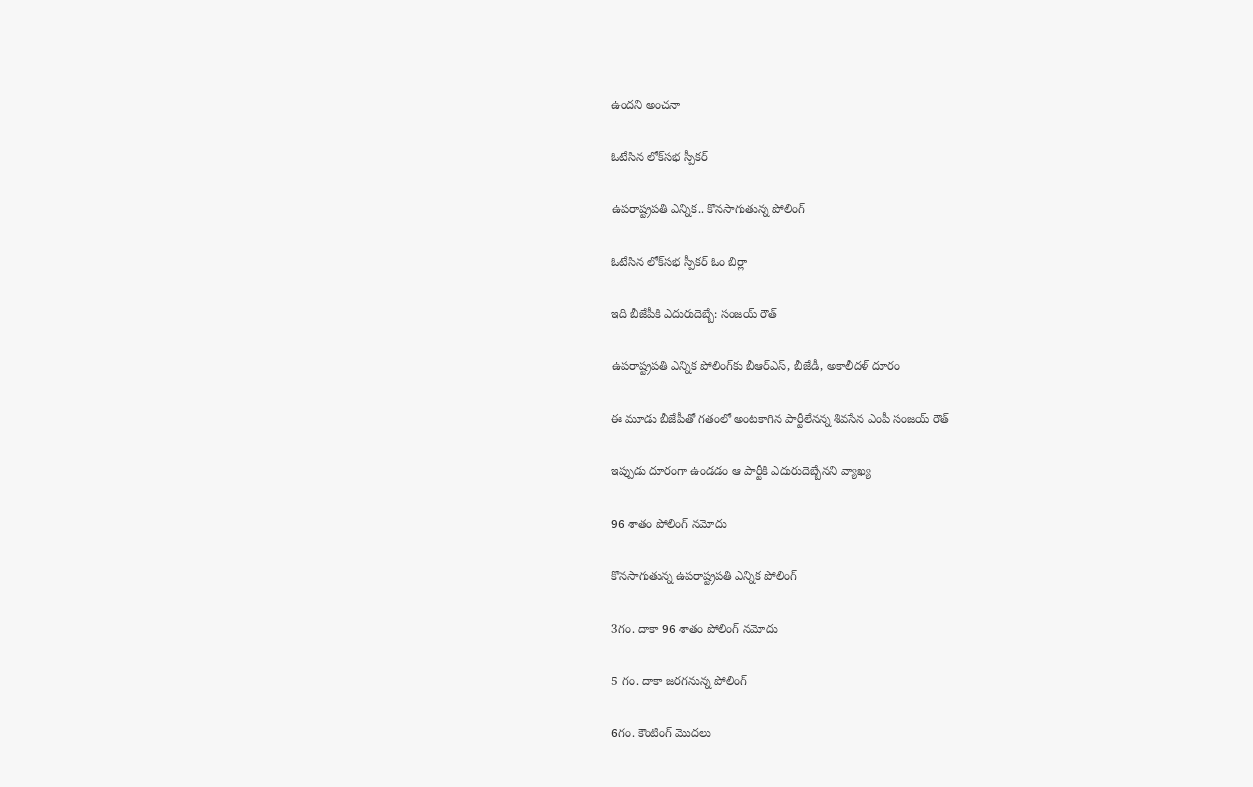ఉందని అంచనా

ఓటేసిన లోక్‌సభ స్పీకర్‌

ఉపరాష్ట్రపతి ఎన్నిక.. కొనసాగుతున్న పోలింగ్‌

ఓటేసిన లోక్‌సభ స్పీకర్‌ ఓం బిర్లా

ఇది బీజేపీకి ఎదురుదెబ్బే: సంజయ్‌ రౌత్‌

ఉపరాష్ట్రపతి ఎన్నిక పోలింగ్‌కు బీఆర్‌ఎస్‌, బీజేడీ, అకాలీదళ్‌ దూరం

ఈ మూడు బీజేపీతో గతంలో అంటకాగిన పార్టీలేనన్న శివసేన ఎంపీ సంజయ్‌ రౌత్‌

ఇప్పుడు దూరంగా ఉండడం ఆ పార్టీకి ఎదురుదెబ్బేనని వ్యాఖ్య

96 శాతం పోలింగ్‌ నమోదు

కొనసాగుతున్న ఉపరాష్ట్రపతి ఎన్నిక పోలింగ్‌

3గం. దాకా 96 శాతం పోలింగ్‌ నమోదు

5 గం. దాకా జరగనున్న పోలింగ్‌

6గం. కౌంటింగ్‌ మొదలు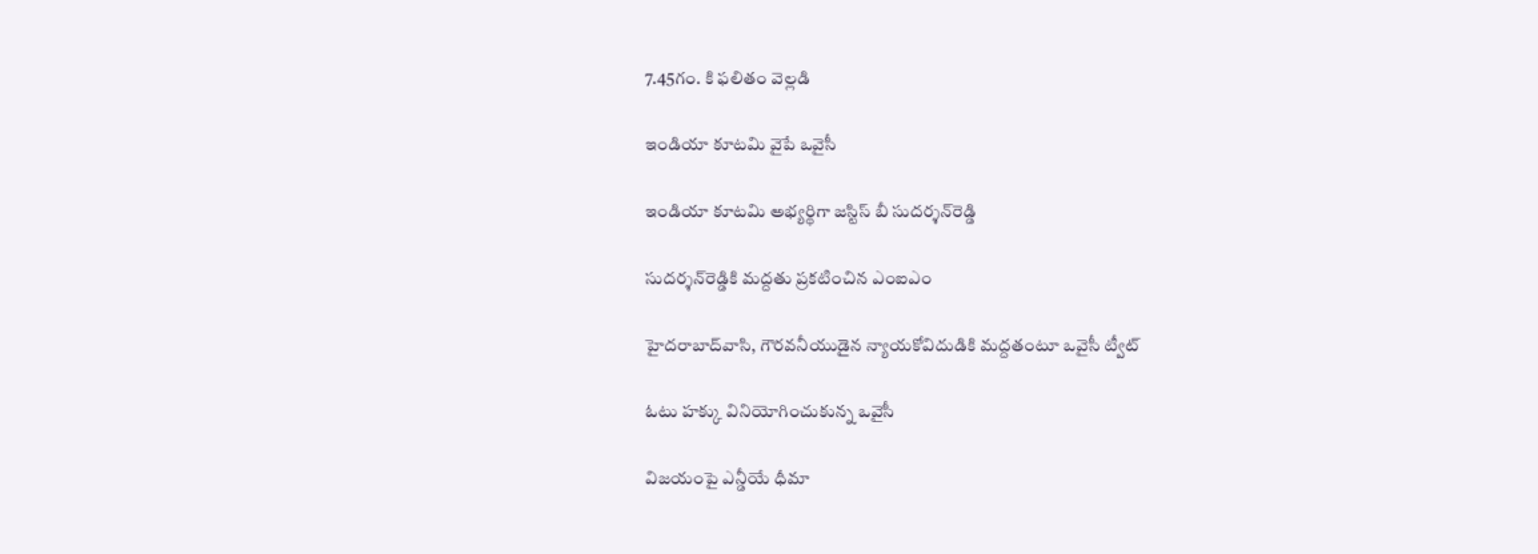7.45గం. కి ఫలితం వెల్లడి

ఇండియా కూటమి వైపే ఒవైసీ

ఇండియా కూటమి అభ్యర్థిగా జస్టిస్‌ బీ సుదర్శన్‌రెడ్డి

సుదర్శన్‌రెడ్డికి మద్దతు ప్రకటించిన ఎంఐఎం

హైదరాబాద్‌వాసి, గౌరవనీయుడైన న్యాయకోవిదుడికి మద్దతంటూ ఒవైసీ ట్వీట్‌

ఓటు హక్కు వినియోగించుకున్న ఒవైసీ

విజయంపై ఎన్డీయే ధీమా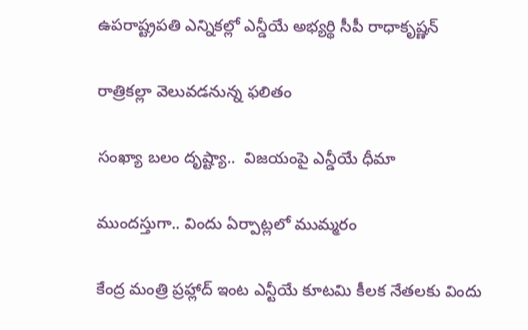ఉపరాష్ట్రపతి ఎన్నికల్లో ఎన్డీయే అభ్యర్థి సీపీ రాధాకృష్ణన్‌

రాత్రికల్లా వెలువడనున్న ఫలితం

సంఖ్యా బలం దృష్ట్యా..  విజయంపై ఎన్డీయే ధీమా

ముందస్తుగా.. విందు ఏర్పాట్లలో ముమ్మరం

కేంద్ర మంత్రి ప్రహ్లాద్‌ ఇంట ఎన్టీయే కూటమి కీలక నేతలకు విందు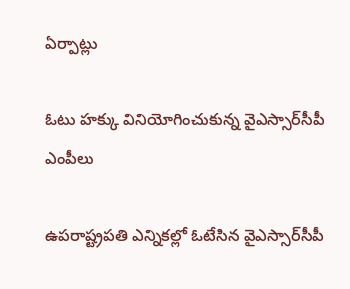ఏర్పాట్లు

ఓటు హక్కు వినియోగించుకున్న వైఎస్సార్‌సీపీ ఎంపీలు

ఉపరాష్ట్రపతి ఎన్నికల్లో ఓటేసిన వైఎస్సార్‌సీపీ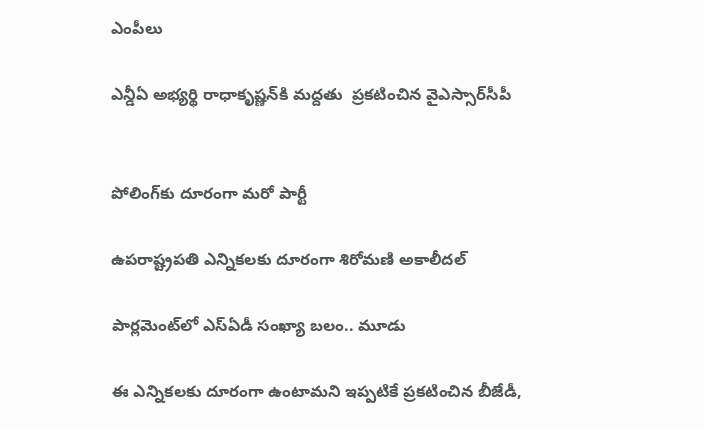ఎంపీలు

ఎన్డీఏ అభ్యర్థి రాధాకృష్ణన్‌కి మద్దతు  ప్రకటించిన వైఎస్సార్‌సీపీ


పోలింగ్‌కు దూరంగా మరో పార్టీ

ఉపరాష్ట్రపతి ఎన్నికలకు దూరంగా శిరోమణి అకాలీదల్

పార్లమెంట్‌లో ఎస్‌ఏడీ సంఖ్యా బలం.. మూడు

ఈ ఎన్నికలకు దూరంగా ఉంటామని ఇప్పటికే ప్రకటించిన బీజేడీ,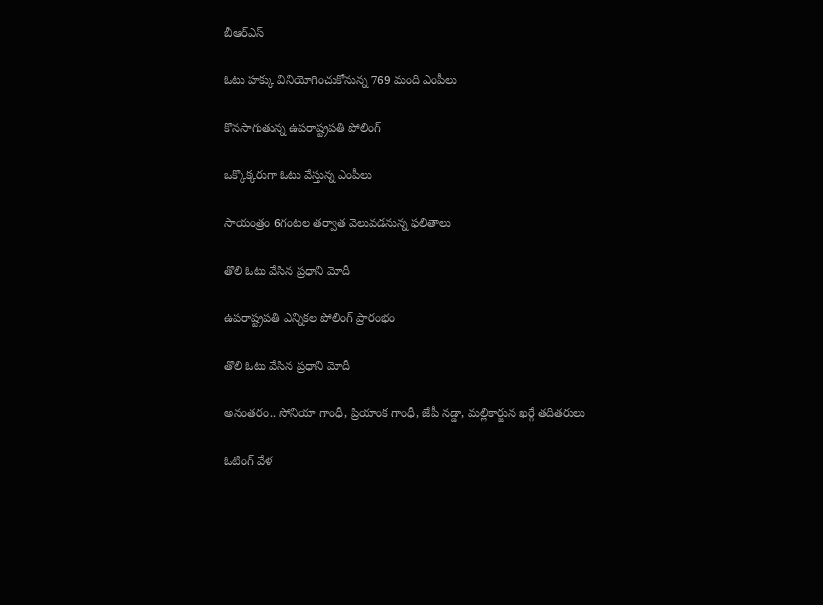బీఆర్‌ఎస్‌

ఓటు హక్కు వినియోగించుకోనున్న 769 మంది ఎంపీలు

కొనసాగుతున్న ఉపరాష్ట్రపతి పోలింగ్‌

ఒక్కొక్కరుగా ఓటు వేస్తున్న ఎంపీలు

సాయంత్రం 6గంటల తర్వాత వెలువడనున్న ఫలితాలు

తొలి ఓటు వేసిన ప్రధాని మోదీ

ఉపరాష్ట్రపతి ఎన్నికల పోలింగ్‌ ప్రారంభం

తొలి ఓటు వేసిన ప్రధాని మోదీ

అనంతరం.. సోనియా గాంధీ, ప్రియాంక గాంధీ, జేపీ నడ్డా, మల్లికార్జున ఖర్గే తదితరులు

ఓటింగ్‌ వేళ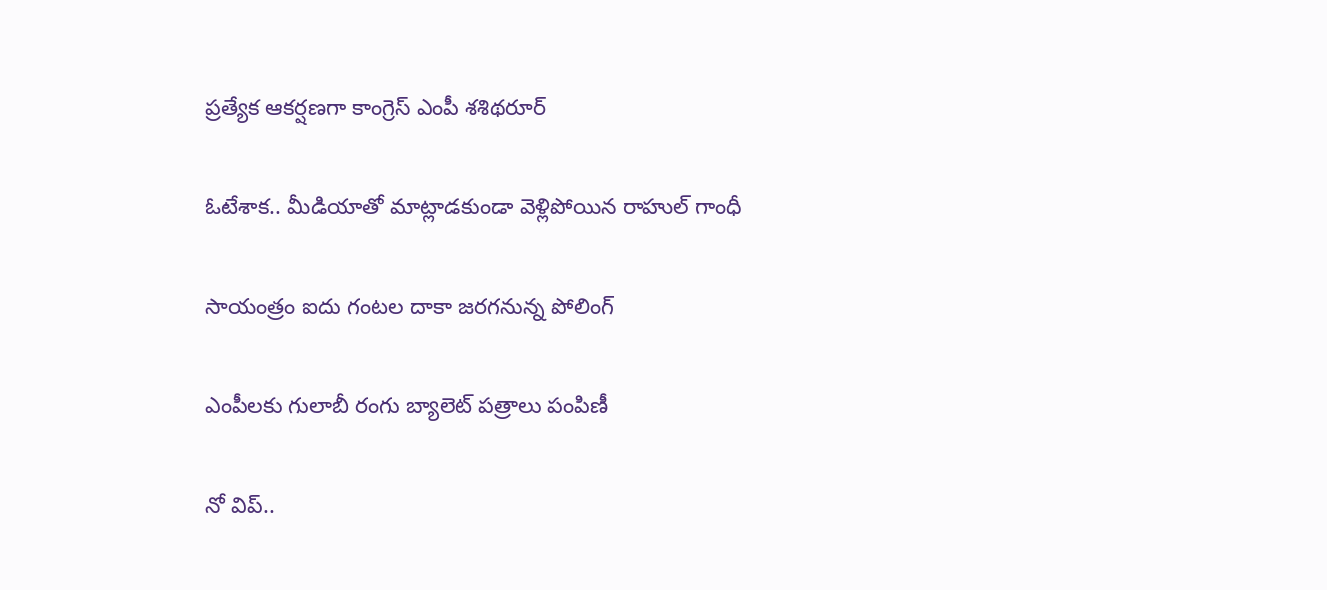ప్రత్యేక ఆకర్షణగా కాంగ్రెస్‌ ఎంపీ శశిథరూర్‌

ఓటేశాక.. మీడియాతో మాట్లాడకుండా వెళ్లిపోయిన రాహుల్‌ గాంధీ

సాయంత్రం ఐదు గంటల దాకా జరగనున్న పోలింగ్‌

ఎంపీలకు గులాబీ రంగు బ్యాలెట్‌ పత్రాలు పంపిణీ

నో విప్‌..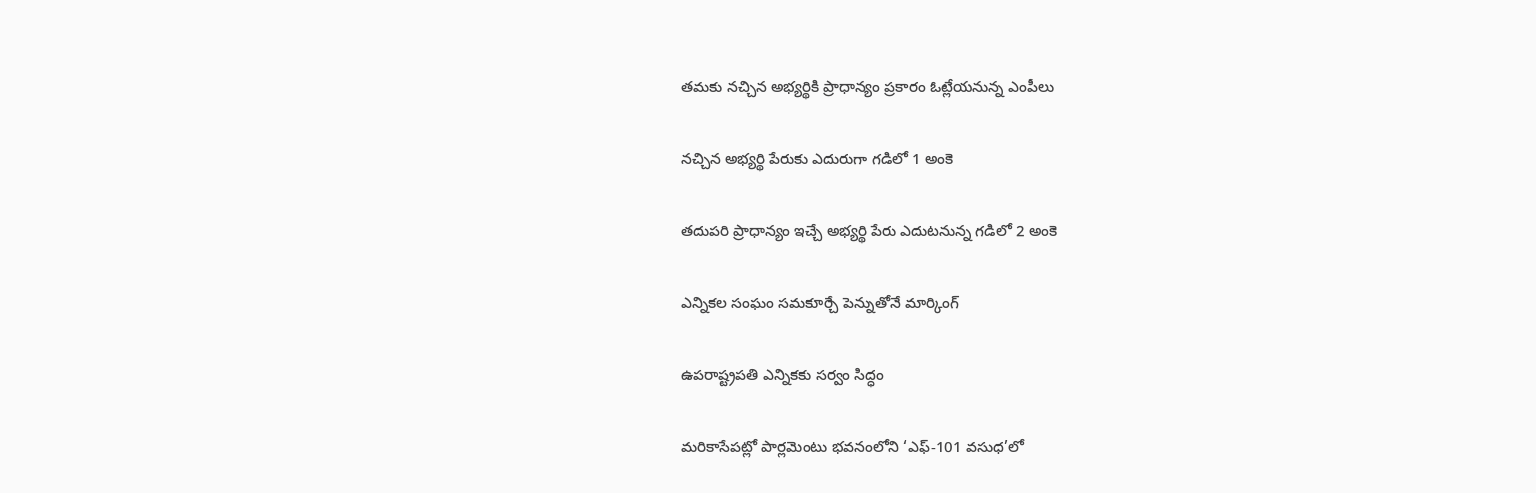తమకు నచ్చిన అభ్యర్థికి ప్రాధాన్యం ప్రకారం ఓట్లేయనున్న ఎంపీలు

నచ్చిన అభ్యర్థి పేరుకు ఎదురుగా గడిలో 1 అంకె

తదుపరి ప్రాధాన్యం ఇచ్చే అభ్యర్థి పేరు ఎదుటనున్న గడిలో 2 అంకె

ఎన్నికల సంఘం సమకూర్చే పెన్నుతోనే మార్కింగ్‌

ఉపరాష్ట్రపతి ఎన్నికకు సర్వం సిద్ధం

మరికాసేపట్లో పార్లమెంటు భవనంలోని ‘ఎఫ్‌-101 వసుధ’లో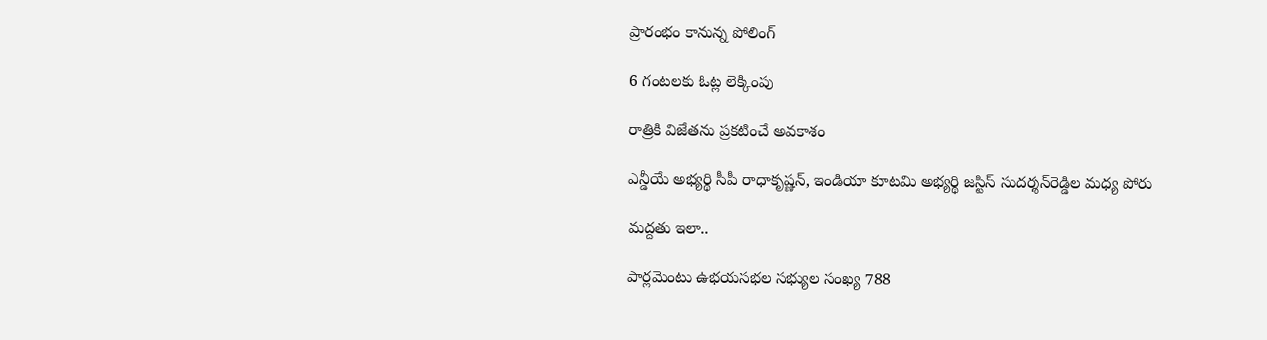ప్రారంభం కానున్న పోలింగ్‌

6 గంటలకు ఓట్ల లెక్కింపు

రాత్రికి విజేతను ప్రకటించే అవకాశం

ఎన్డీయే అభ్యర్థి సీపీ రాధాకృష్ణన్, ఇండియా కూటమి అభ్యర్థి జస్టిస్‌ సుదర్శన్‌రెడ్డిల మధ్య పోరు

మద్దతు ఇలా..

పార్లమెంటు ఉభయసభల సభ్యుల సంఖ్య 788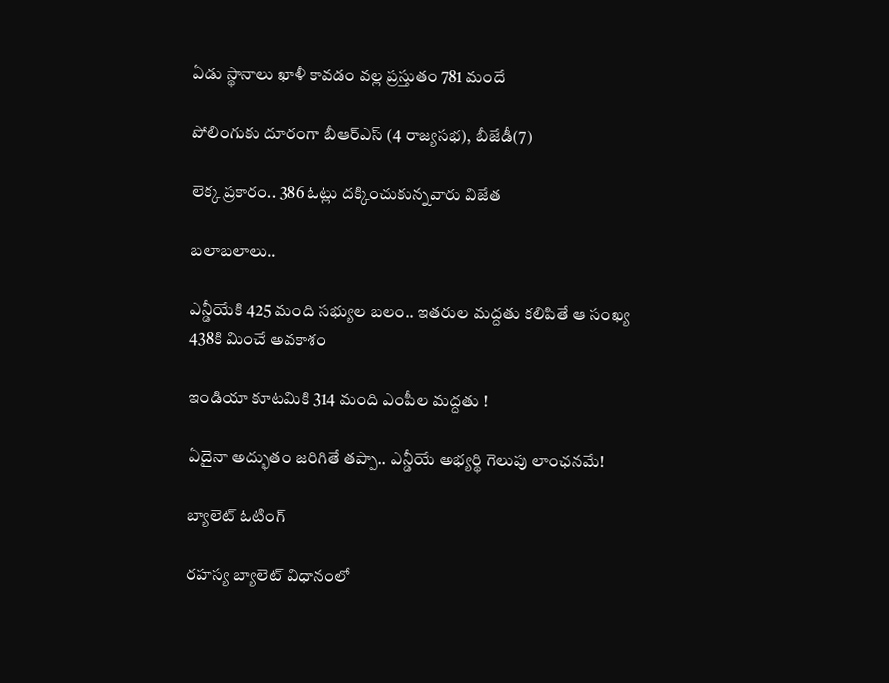ఏడు స్థానాలు ఖాళీ కావడం వల్ల ప్రస్తుతం 781 మందే

పోలింగుకు దూరంగా బీఆర్‌ఎస్‌ (4 రాజ్యసభ), బీజేడీ(7)

లెక్క ప్రకారం.. 386 ఓట్లు దక్కించుకున్నవారు విజేత

బలాబలాలు..

ఎన్డీయేకి 425 మంది సభ్యుల బలం.. ఇతరుల మద్దతు కలిపితే ఆ సంఖ్య 438కి మించే అవకాశం

ఇండియా కూటమికి 314 మంది ఎంపీల మద్దతు !

ఏదైనా అద్భుతం జరిగితే తప్పా.. ఎన్డీయే అభ్యర్థి గెలుపు లాంఛనమే!

బ్యాలెట్‌ ఓటింగ్‌

రహస్య బ్యాలెట్‌ విధానంలో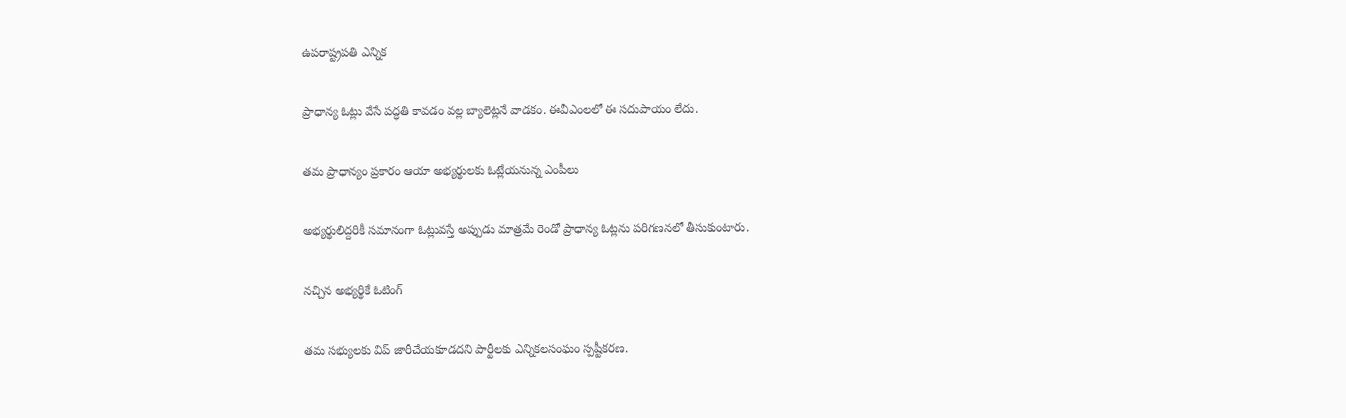ఉపరాష్ట్రపతి ఎన్నిక

ప్రాధాన్య ఓట్లు వేసే పద్ధతి కావడం వల్ల బ్యాలెట్లనే వాడకం. ఈవీఎంలలో ఈ సదుపాయం లేదు.

తమ ప్రాధాన్యం ప్రకారం ఆయా అభ్యర్థులకు ఓట్లేయనున్న ఎంపీలు

అభ్యర్థులిద్దరికీ సమానంగా ఓట్లువస్తే అప్పుడు మాత్రమే రెండో ప్రాధాన్య ఓట్లను పరిగణనలో తీసుకుంటారు.

నచ్చిన అభ్యర్థికే ఓటింగ్‌

తమ సభ్యులకు విప్‌ జారీచేయకూడదని పార్టీలకు ఎన్నికలసంఘం స్పష్టీకరణ.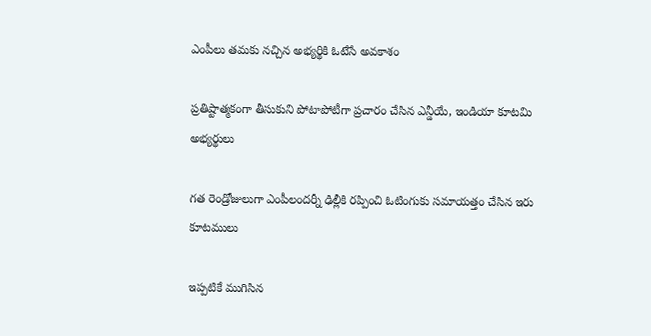ఎంపీలు తమకు నచ్చిన అభ్యర్థికి ఓటేసే అవకాశం

ప్రతిష్టాత్మకంగా తీసుకుని పోటాపోటీగా ప్రచారం చేసిన ఎన్డీయే, ఇండియా కూటమి అభ్యర్థులు

గత రెండ్రోజులుగా ఎంపీలందర్నీ ఢిల్లీకి రప్పించి ఓటింగుకు సమాయత్తం చేసిన ఇరు కూటములు

ఇప్పటికే ముగిసిన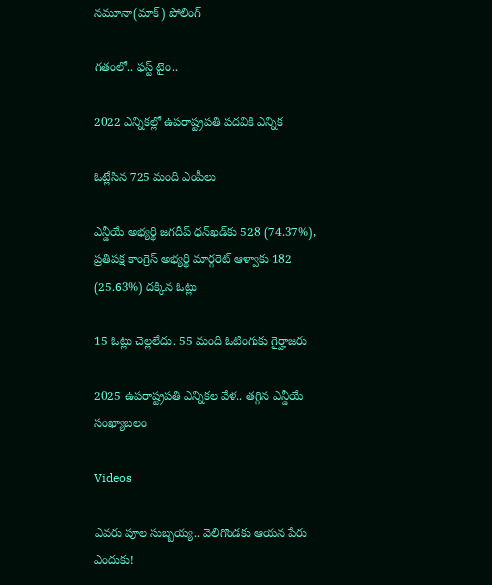నమూనా(మాక్‌) పోలింగ్‌

గతంలో.. ఫస్ట్‌ టైం..

2022 ఎన్నికల్లో ఉపరాష్ట్రపతి పదవికి ఎన్నిక

ఓట్లేసిన 725 మంది ఎంపీలు

ఎన్డీయే అభ్యర్థి జగదీప్‌ ధన్‌ఖడ్‌కు 528 (74.37%), ప్రతిపక్ష కాంగ్రెస్‌ అభ్యర్థి మార్గరెట్‌ ఆళ్వాకు 182 (25.63%) దక్కిన ఓట్లు

15 ఓట్లు చెల్లలేదు. 55 మంది ఓటింగుకు గైర్హాజరు

2025 ఉపరాష్ట్రపతి ఎన్నికల వేళ.. తగ్గిన ఎన్డీయే సంఖ్యాబలం

Videos

ఎవరు పూల సుబ్బయ్య.. వెలిగొండకు ఆయన పేరు ఎందుకు!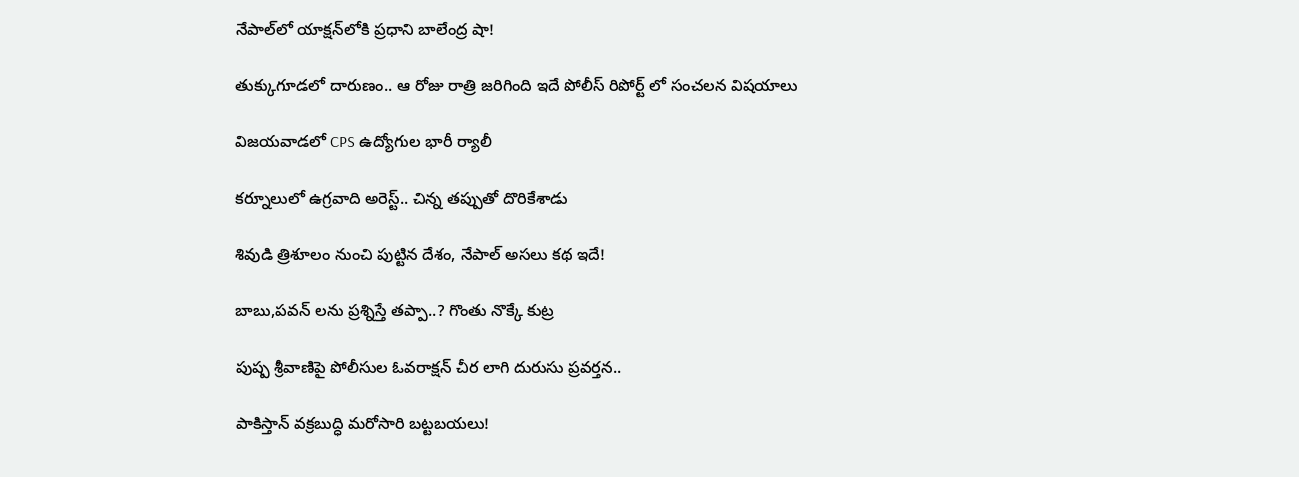నేపాల్‌లో యాక్షన్‌లోకి ప్రధాని బాలేంద్ర షా!

తుక్కుగూడలో దారుణం.. ఆ రోజు రాత్రి జరిగింది ఇదే పోలీస్ రిపోర్ట్ లో సంచలన విషయాలు

విజయవాడలో CPS ఉద్యోగుల భారీ ర్యాలీ

కర్నూలులో ఉగ్రవాది అరెస్ట్.. చిన్న తప్పుతో దొరికేశాడు

శివుడి త్రిశూలం నుంచి పుట్టిన దేశం, నేపాల్ అసలు కథ ఇదే!

బాబు,పవన్ లను ప్రశ్నిస్తే తప్పా..? గొంతు నొక్కే కుట్ర

పుష్ప శ్రీవాణిపై పోలీసుల ఓవరాక్షన్ చీర లాగి దురుసు ప్రవర్తన..

పాకిస్తాన్ వక్రబుద్ధి మరోసారి బట్టబయలు!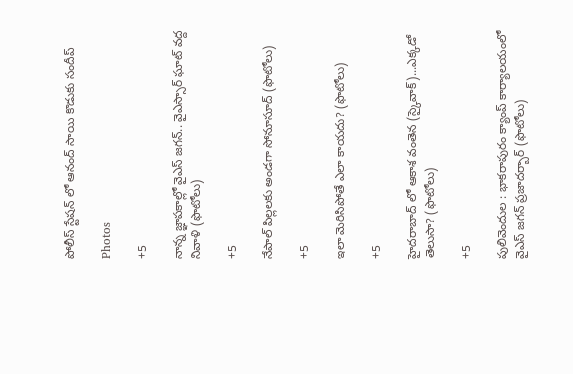పోలీస్ స్టేషన్ లో ఆనంద్ సాయి కొడుకు సందీప్

Photos

+5

నాన్న జ్ఞాపకాల్లో వైఎస్‌ జగన్‌.. వైఎస్సార్‌ ఘాట్‌ వద్ద నివాళి (ఫొటోలు)

+5

నేపాల్ పిల్లలకు అండగా సోనూసూద్ (ఫొటోలు)

+5

ఇలా మెరిసిపోతే ఎలా కాయదు? (ఫొటోలు)

+5

హైదరాబాద్ లో ఆకాశ వంతెన (స్కైవాక్)...ఎక్కడో తెలుసా? (ఫొటోలు)

+5

పులివెందుల : భాకరాపురం క్యాంప్‌ కార్యాలయంలో వైఎస్‌ జగన్‌ ప్రజాదర్బార్‌ (ఫొటోలు)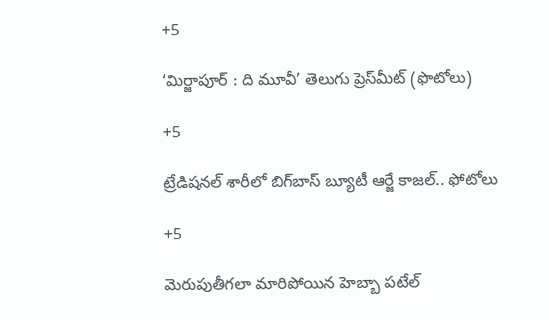+5

‘మిర్జాపూర్‌ : ది మూవీ’ తెలుగు ప్రెస్‌మీట్‌ (ఫొటోలు)

+5

ట్రేడిషనల్ శారీలో బిగ్‌బాస్‌ బ్యూటీ ఆర్జే కాజల్.. ఫోటోలు

+5

మెరుపుతీగలా మారిపోయిన హెబ్బా పటేల్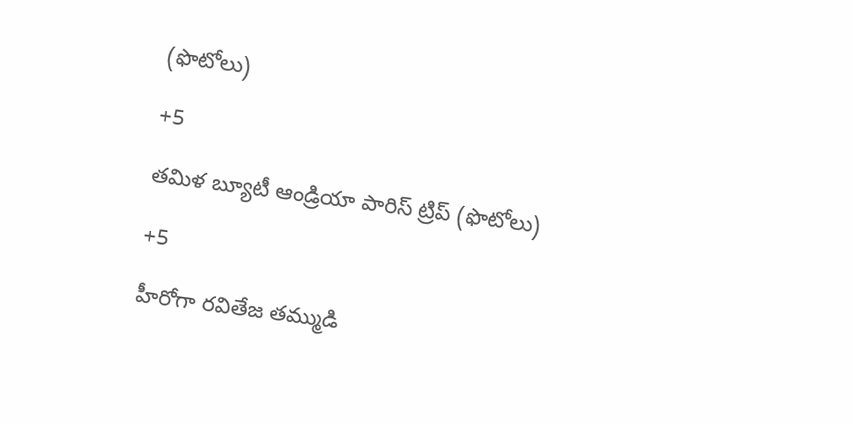(ఫొటోలు)

+5

తమిళ బ్యూటీ ఆండ్రియా పారిస్ ట్రిప్ (ఫొటోలు)

+5

హీరోగా రవితేజ తమ్ముడి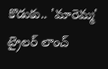కొడుకు.. 'మారెమ్మ' ట్రైలర్ లాంచ్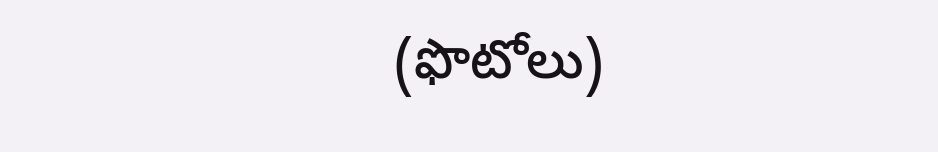(ఫొటోలు)